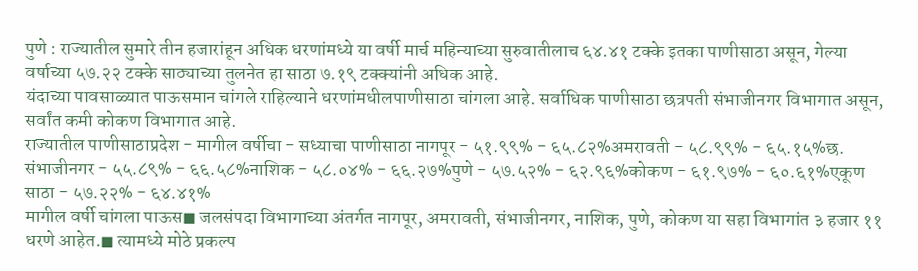पुणे : राज्यातील सुमारे तीन हजारांहून अधिक धरणांमध्ये या वर्षी मार्च महिन्याच्या सुरुवातीलाच ६४.४१ टक्के इतका पाणीसाठा असून, गेल्या वर्षाच्या ५७.२२ टक्के साठ्याच्या तुलनेत हा साठा ७.१९ टक्क्यांनी अधिक आहे.
यंदाच्या पावसाळ्यात पाऊसमान चांगले राहिल्याने धरणांमधीलपाणीसाठा चांगला आहे. सर्वाधिक पाणीसाठा छत्रपती संभाजीनगर विभागात असून, सर्वांत कमी कोकण विभागात आहे.
राज्यातील पाणीसाठाप्रदेश - मागील वर्षीचा - सध्याचा पाणीसाठा नागपूर - ५१.९९% - ६५.८२%अमरावती - ५८.९९% - ६५.१५%छ. संभाजीनगर - ५५.८९% - ६६.५८%नाशिक - ५८.०४% - ६६.२७%पुणे - ५७.५२% - ६२.९६%कोकण - ६१.९७% - ६०.६१%एकूण साठा - ५७.२२% - ६४.४१%
मागील वर्षी चांगला पाऊस◼ जलसंपदा विभागाच्या अंतर्गत नागपूर, अमरावती, संभाजीनगर, नाशिक, पुणे, कोकण या सहा विभागांत ३ हजार ११ धरणे आहेत.◼ त्यामध्ये मोठे प्रकल्प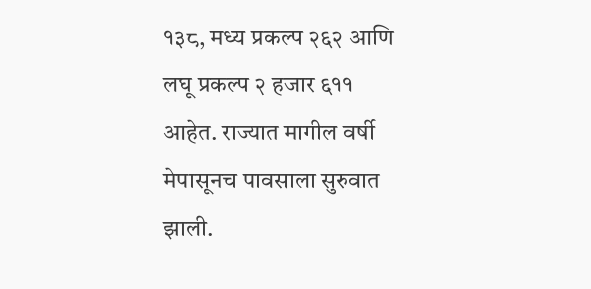१३८, मध्य प्रकल्प २६२ आणि लघू प्रकल्प २ हजार ६११ आहेत. राज्यात मागील वर्षी मेपासूनच पावसाला सुरुवात झाली.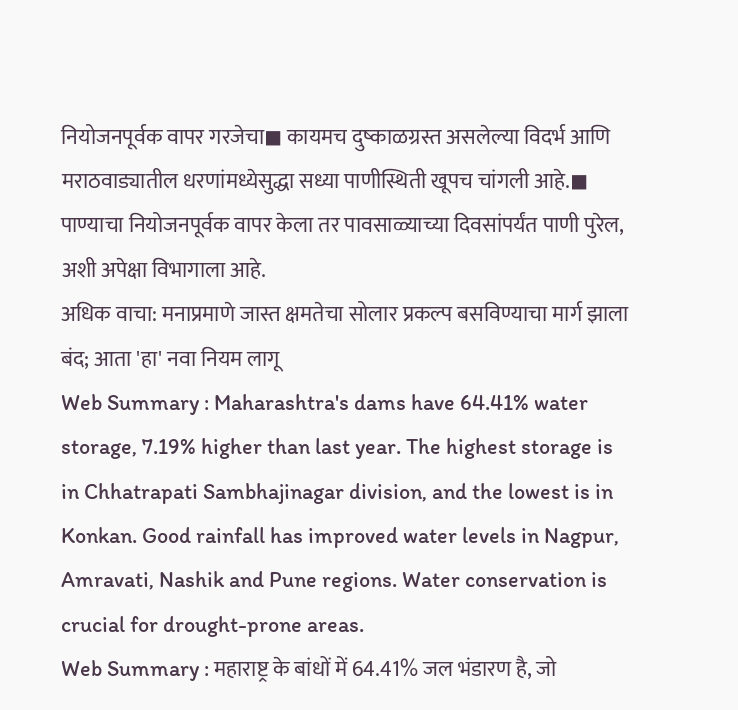नियोजनपूर्वक वापर गरजेचा◼ कायमच दुष्काळग्रस्त असलेल्या विदर्भ आणि मराठवाड्यातील धरणांमध्येसुद्धा सध्या पाणीस्थिती खूपच चांगली आहे.◼ पाण्याचा नियोजनपूर्वक वापर केला तर पावसाळ्याच्या दिवसांपर्यंत पाणी पुरेल, अशी अपेक्षा विभागाला आहे.
अधिक वाचा: मनाप्रमाणे जास्त क्षमतेचा सोलार प्रकल्प बसविण्याचा मार्ग झाला बंद; आता 'हा' नवा नियम लागू
Web Summary : Maharashtra's dams have 64.41% water storage, 7.19% higher than last year. The highest storage is in Chhatrapati Sambhajinagar division, and the lowest is in Konkan. Good rainfall has improved water levels in Nagpur, Amravati, Nashik and Pune regions. Water conservation is crucial for drought-prone areas.
Web Summary : महाराष्ट्र के बांधों में 64.41% जल भंडारण है, जो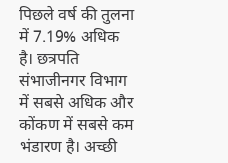पिछले वर्ष की तुलना में 7.19% अधिक है। छत्रपति संभाजीनगर विभाग में सबसे अधिक और कोंकण में सबसे कम भंडारण है। अच्छी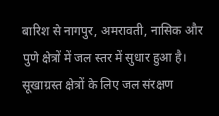बारिश से नागपुर, अमरावती, नासिक और पुणे क्षेत्रों में जल स्तर में सुधार हुआ है। सूखाग्रस्त क्षेत्रों के लिए जल संरक्षण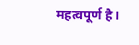महत्वपूर्ण है।